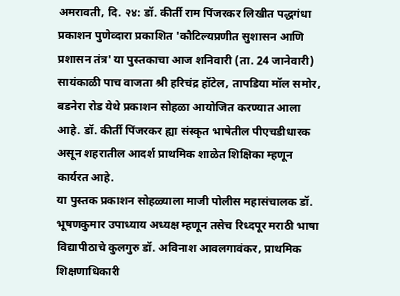अमरावती, दि. २४: डॉ. कीर्ती राम पिंजरकर लिखीत पद्धगंधा प्रकाशन पुणेव्दारा प्रकाशित 'कौटिल्यप्रणीत सुशासन आणि प्रशासन तंत्र' या पुस्तकाचा आज शनिवारी (ता. 24 जानेवारी) सायंकाळी पाच वाजता श्री हरिचंद्र हॉटेल, तापडिया मॉल समोर, बडनेरा रोड येथे प्रकाशन सोहळा आयोजित करण्यात आला आहे. डॉ. कीर्ती पिंजरकर ह्या संस्कृत भाषेतील पीएचडीधारक असून शहरातील आदर्श प्राथमिक शाळेत शिक्षिका म्हणून कार्यरत आहे.
या पुस्तक प्रकाशन सोहळ्याला माजी पोलीस महासंचालक डॉ. भूषणकुमार उपाध्याय अध्यक्ष म्हणून तसेच रिध्दपूर मराठी भाषा विद्यापीठाचे कुलगुरु डॉ. अविनाश आवलगावंकर, प्राथमिक शिक्षणाधिकारी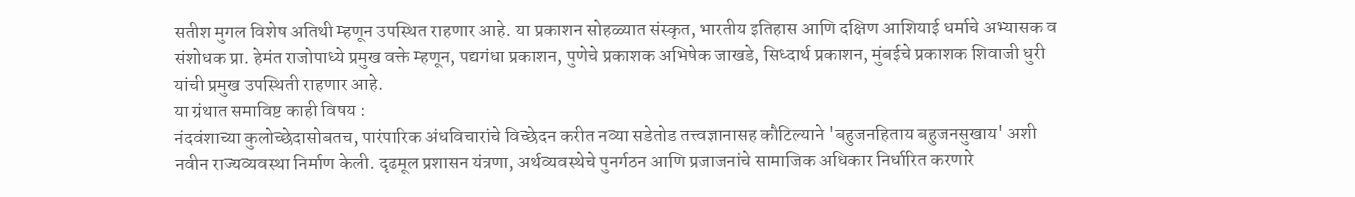सतीश मुगल विशेष अतिथी म्हणून उपस्थित राहणार आहे. या प्रकाशन सोहळ्यात संस्कृत, भारतीय इतिहास आणि दक्षिण आशियाई धर्माचे अभ्यासक व संशोधक प्रा. हेमंत राजोपाध्ये प्रमुख वक्ते म्हणून, पद्यगंधा प्रकाशन, पुणेचे प्रकाशक अभिषेक जाखडे, सिध्दार्थ प्रकाशन, मुंबईचे प्रकाशक शिवाजी धुरी यांची प्रमुख उपस्थिती राहणार आहे.
या ग्रंथात समाविष्ट काही विषय :
नंदवंशाच्या कुलोच्छेदासोबतच, पारंपारिक अंधविचारांचे विच्छेदन करीत नव्या सडेतोड तत्त्वज्ञानासह कौटिल्याने 'बहुजनहिताय बहुजनसुखाय' अशी नवीन राज्यव्यवस्था निर्माण केली. दृढमूल प्रशासन यंत्रणा, अर्थव्यवस्थेचे पुनर्गठन आणि प्रजाजनांचे सामाजिक अधिकार निर्धारित करणारे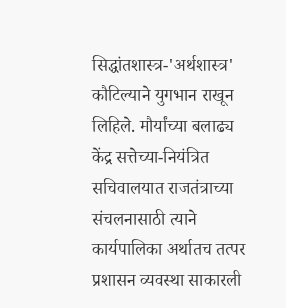सिद्धांतशास्त्र-'अर्थशास्त्र' कौटिल्याने युगभान राखून लिहिले. मौर्यांच्या बलाढ्य केंद्र सत्तेच्या-नियंत्रित सचिवालयात राजतंत्राच्या संचलनासाठी त्याने कार्यपालिका अर्थातच तत्पर प्रशासन व्यवस्था साकारली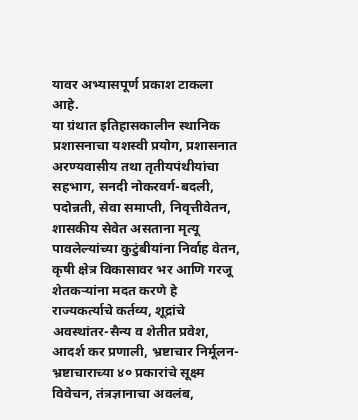यावर अभ्यासपूर्ण प्रकाश टाकला आहे.
या ग्रंथात इतिहासकालीन स्थानिक प्रशासनाचा यशस्वी प्रयोग, प्रशासनात अरण्यवासीय तथा तृतीयपंथीयांचा सहभाग, सनदी नोकरवर्ग-बदली, पदोन्नती, सेवा समाप्ती, निवृत्तीवेतन, शासकीय सेवेत असताना मृत्यू पावलेल्यांच्या कुटुंबीयांना निर्वाह वेतन, कृषी क्षेत्र विकासावर भर आणि गरजू शेतकऱ्यांना मदत करणे हे राज्यकर्त्याचे कर्तव्य, शूद्रांचे अवस्थांतर-सैन्य व शेतीत प्रवेश, आदर्श कर प्रणाली, भ्रष्टाचार निर्मूलन- भ्रष्टाचाराच्या ४० प्रकारांचे सूक्ष्म विवेचन, तंत्रज्ञानाचा अवलंब,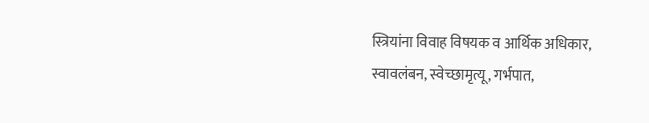स्त्रियांना विवाह विषयक व आर्थिक अधिकार, स्वावलंबन, स्वेच्छामृत्यू, गर्भपात,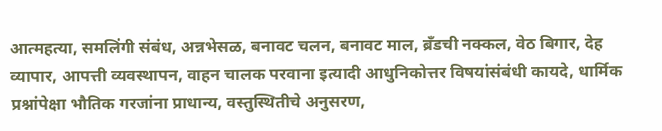आत्महत्या, समलिंगी संबंध, अन्नभेसळ, बनावट चलन, बनावट माल, ब्रँडची नक्कल, वेठ बिगार, देह व्यापार, आपत्ती व्यवस्थापन, वाहन चालक परवाना इत्यादी आधुनिकोत्तर विषयांसंबंधी कायदे, धार्मिक प्रश्नांपेक्षा भौतिक गरजांना प्राधान्य, वस्तुस्थितीचे अनुसरण,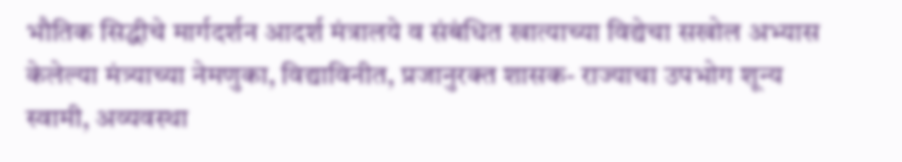भौतिक सिद्धीचे मार्गदर्शन आदर्श मंत्रालये व संबंधित खात्याच्या विद्येचा सखोल अभ्यास केलेल्या मंत्र्याच्या नेमणुका, विद्याविनीत, प्रजानुरक्त शासक- राज्याचा उपभोग शून्य स्वामी, अव्यवस्था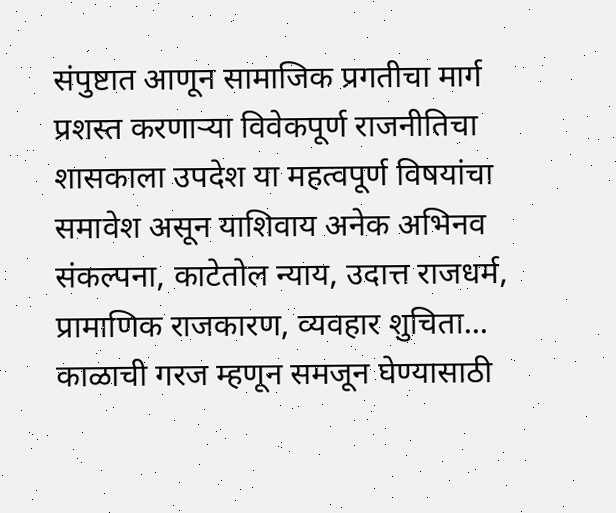संपुष्टात आणून सामाजिक प्रगतीचा मार्ग प्रशस्त करणाऱ्या विवेकपूर्ण राजनीतिचा शासकाला उपदेश या महत्वपूर्ण विषयांचा समावेश असून याशिवाय अनेक अभिनव संकल्पना, काटेतोल न्याय, उदात्त राजधर्म, प्रामाणिक राजकारण, व्यवहार शुचिता... काळाची गरज म्हणून समजून घेण्यासाठी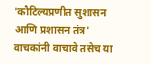'कौटिल्यप्रणीत सुशासन आणि प्रशासन तंत्र' वाचकांनी वाचावे तसेच या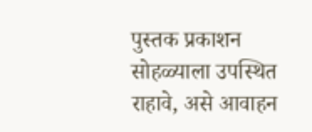पुस्तक प्रकाशन सोहळ्याला उपस्थित राहावे, असे आवाहन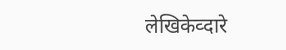लेखिकेव्दारे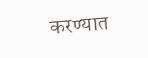करण्यात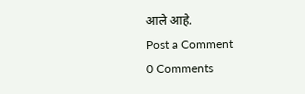आले आहे.
Post a Comment
0 Comments